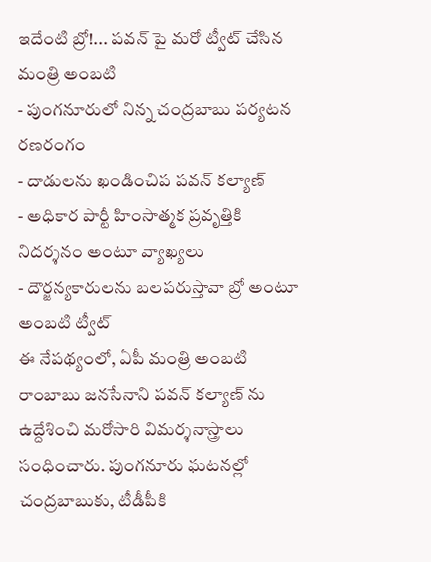ఇదేంటి బ్రో!... పవన్ పై మరో ట్వీట్ చేసిన మంత్రి అంబటి
- పుంగనూరులో నిన్న చంద్రబాబు పర్యటన రణరంగం
- దాడులను ఖండించిప పవన్ కల్యాణ్
- అధికార పార్టీ హింసాత్మక ప్రవృత్తికి నిదర్శనం అంటూ వ్యాఖ్యలు
- దౌర్జన్యకారులను బలపరుస్తావా బ్రో అంటూ అంబటి ట్వీట్
ఈ నేపథ్యంలో, ఏపీ మంత్రి అంబటి రాంబాబు జనసేనాని పవన్ కల్యాణ్ ను ఉద్దేశించి మరోసారి విమర్శనాస్త్రాలు సంధించారు. పుంగనూరు ఘటనల్లో చంద్రబాబుకు, టీడీపీకి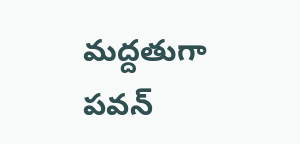మద్దతుగా పవన్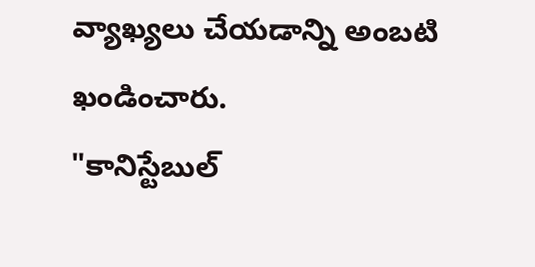వ్యాఖ్యలు చేయడాన్ని అంబటి ఖండించారు.
"కానిస్టేబుల్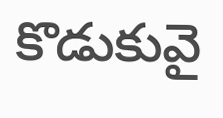కొడుకువై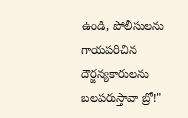ఉండి, పోలీసులను గాయపరిచిన దౌర్జన్యకారులను బలపరుస్తావా బ్రో!"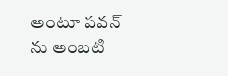అంటూ పవన్ ను అంబటి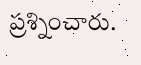ప్రశ్నించారు.